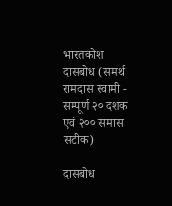भारतकोश
दासबोध (समर्थ रामदास स्वामी - सम्पूर्ण २० दशक एवं २०० समास सटीक)

दासबोध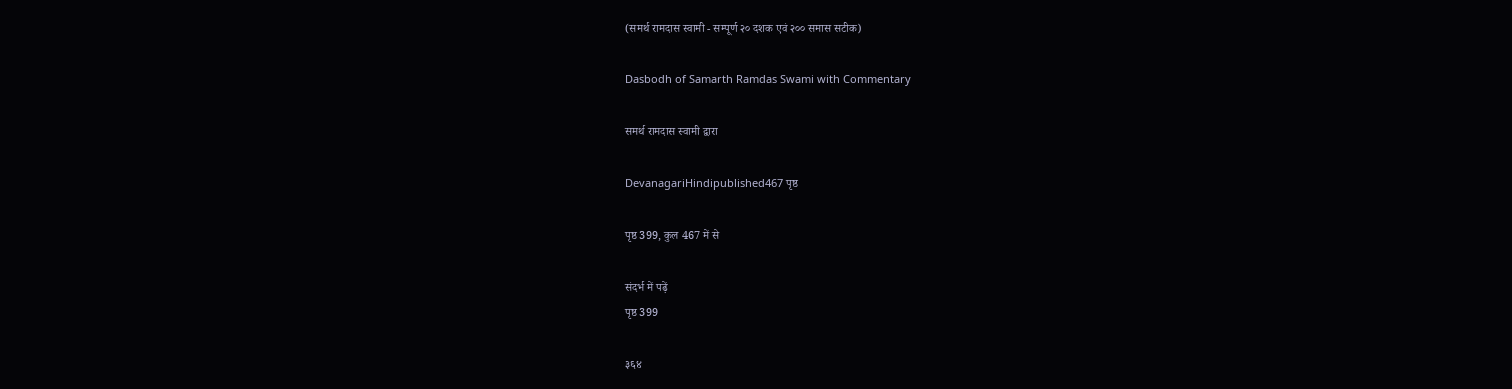(समर्थ रामदास स्वामी - सम्पूर्ण २० दशक एवं २०० समास सटीक)

Dasbodh of Samarth Ramdas Swami with Commentary

समर्थ रामदास स्वामी द्वारा

DevanagariHindipublished467 पृष्ठ

पृष्ठ 399, कुल 467 में से

संदर्भ में पढ़ें
पृष्ठ 399

३६४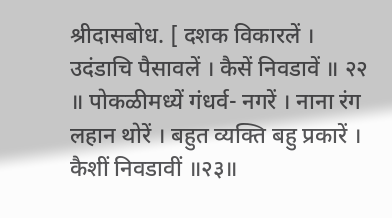श्रीदासबोध. [ दशक विकारलें । उदंडाचि पैसावलें । कैसें निवडावें ॥ २२ ॥ पोकळीमध्यें गंधर्व- नगरें । नाना रंग लहान थोरें । बहुत व्यक्ति बहु प्रकारें । कैशीं निवडावीं ॥२३॥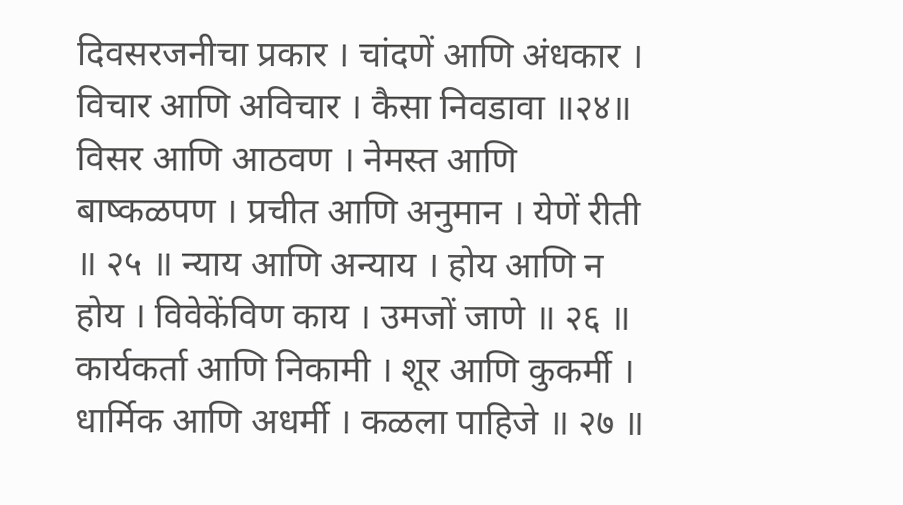दिवसरजनीचा प्रकार । चांदणें आणि अंधकार । विचार आणि अविचार । कैसा निवडावा ॥२४॥ विसर आणि आठवण । नेमस्त आणि बाष्कळपण । प्रचीत आणि अनुमान । येणें रीती ॥ २५ ॥ न्याय आणि अन्याय । होय आणि न होय । विवेकेंविण काय । उमजों जाणे ॥ २६ ॥ कार्यकर्ता आणि निकामी । शूर आणि कुकर्मी । धार्मिक आणि अधर्मी । कळला पाहिजे ॥ २७ ॥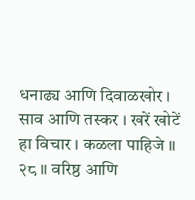धनाढ्य आणि दिवाळखोर । साव आणि तस्कर । खरें खोटें हा विचार । कळला पाहिजे ॥ २८ ॥ वरिष्ठ आणि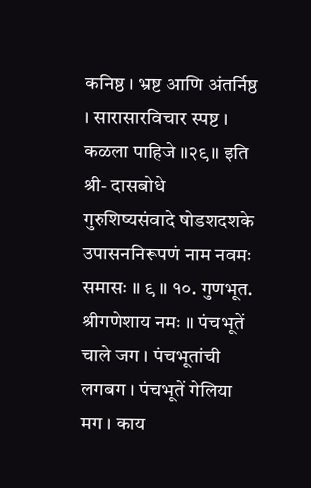कनिष्ठ । भ्रष्ट आणि अंतर्निष्ठ । सारासारविचार स्पष्ट । कळला पाहिजे ॥२९॥ इति श्री- दासबोधे गुरुशिष्यसंवादे षोडशदशके उपासननिरूपणं नाम नवमः समासः ॥ ९ ॥ १०. गुणभूत. श्रीगणेशाय नमः ॥ पंचभूतें चाले जग । पंचभूतांची लगबग । पंचभूतें गेलिया मग । काय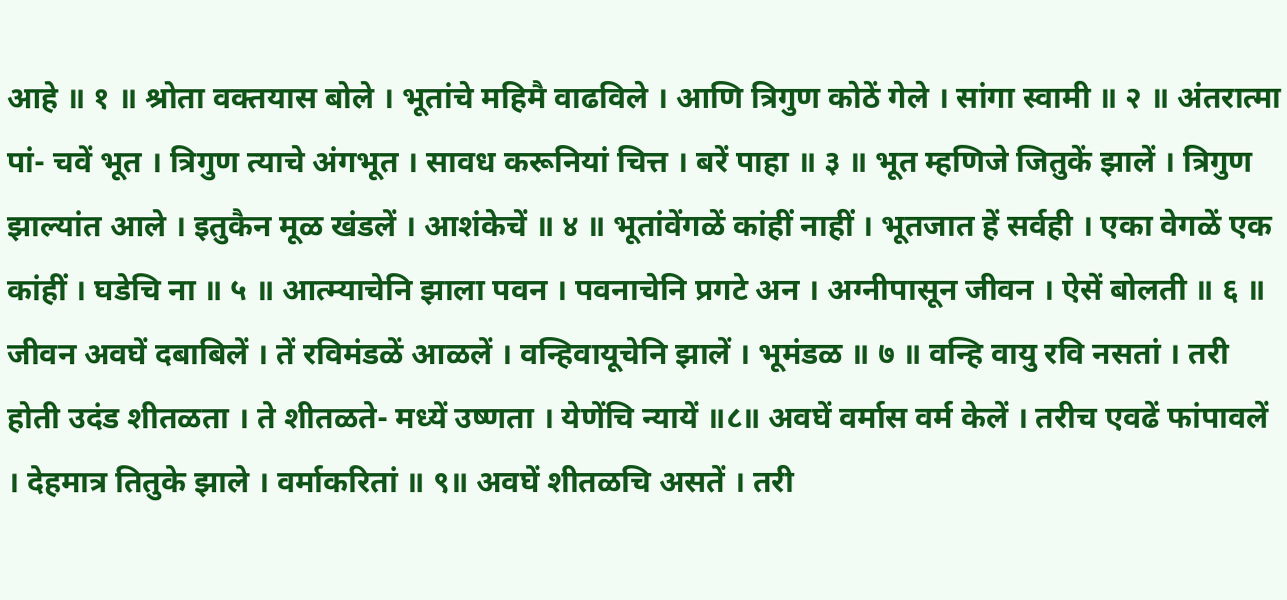आहे ॥ १ ॥ श्रोता वक्तयास बोले । भूतांचे महिमै वाढविले । आणि त्रिगुण कोठें गेले । सांगा स्वामी ॥ २ ॥ अंतरात्मा पां- चवें भूत । त्रिगुण त्याचे अंगभूत । सावध करूनियां चित्त । बरें पाहा ॥ ३ ॥ भूत म्हणिजे जितुकें झालें । त्रिगुण झाल्यांत आले । इतुकैन मूळ खंडलें । आशंकेचें ॥ ४ ॥ भूतांवेंगळें कांहीं नाहीं । भूतजात हें सर्वही । एका वेगळें एक कांहीं । घडेचि ना ॥ ५ ॥ आत्म्याचेनि झाला पवन । पवनाचेनि प्रगटे अन । अग्नीपासून जीवन । ऐसें बोलती ॥ ६ ॥ जीवन अवघें दबाबिलें । तें रविमंडळें आळलें । वन्हिवायूचेनि झालें । भूमंडळ ॥ ७ ॥ वन्हि वायु रवि नसतां । तरी होती उदंड शीतळता । ते शीतळते- मध्यें उष्णता । येणेंचि न्यायें ॥८॥ अवघें वर्मास वर्म केलें । तरीच एवढें फांपावलें । देहमात्र तितुके झाले । वर्माकरितां ॥ ९॥ अवघें शीतळचि असतें । तरी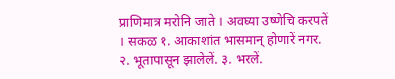प्राणिमात्र मरोनि जाते । अवघ्या उष्णेचि करपतें । सकळ १. आकाशांत भासमान् होणारें नगर. २. भूतापासून झालेलें. ३. भरलें.